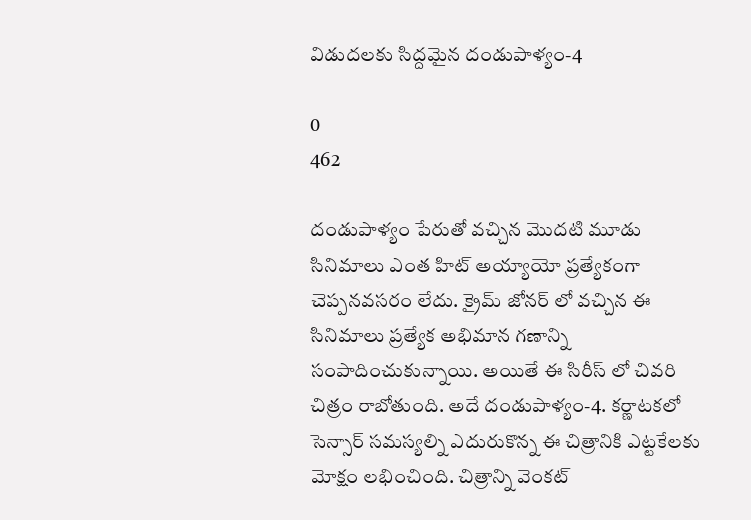విడుదలకు సిద్దమైన దండుపాళ్యం-4

0
462

దండుపాళ్యం పేరుతో వచ్చిన మొదటి మూడు సినిమాలు ఎంత హిట్ అయ్యాయో ప్రత్యేకంగా చెప్పనవసరం లేదు. క్రైమ్ జోనర్ లో వచ్చిన ఈ సినిమాలు ప్రత్యేక అభిమాన గణాన్ని సంపాదించుకున్నాయి. అయితే ఈ సిరీస్ లో చివరి చిత్రం రాబోతుంది. అదే దండుపాళ్యం-4. కర్ణాటకలో సెన్సార్ సమస్యల్ని ఎదురుకొన్న ఈ చిత్రానికి ఎట్టకేలకు మోక్షం లభించింది. చిత్రాన్ని వెంకట్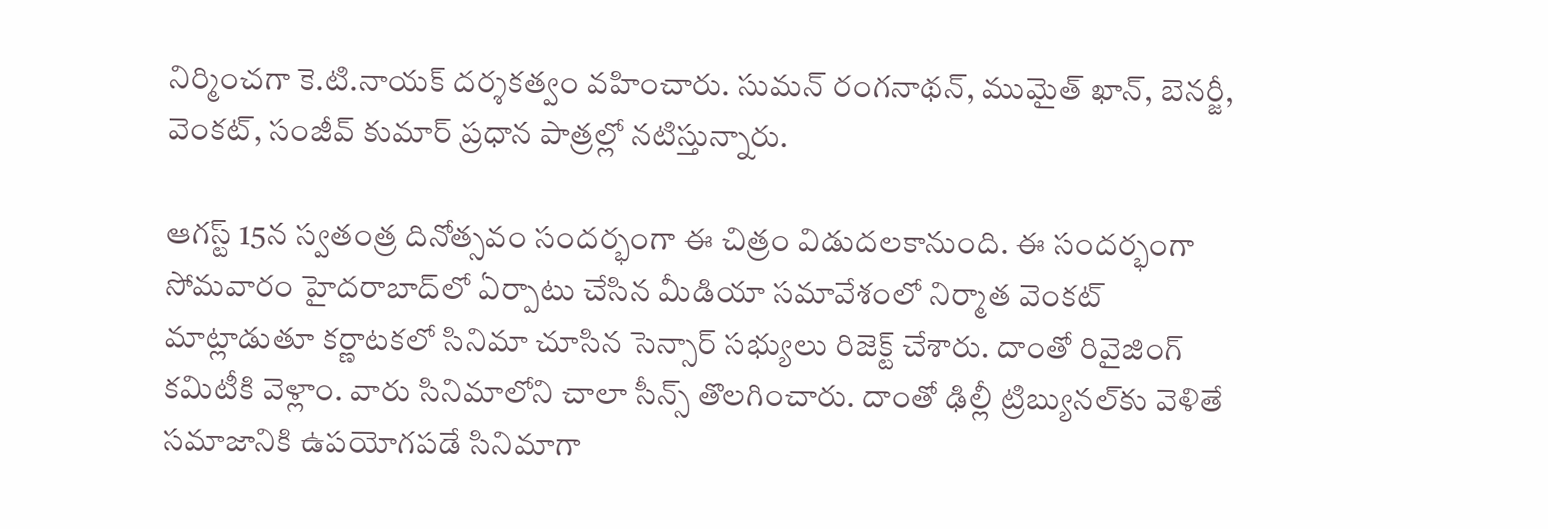నిర్మించగా కె.టి.నాయక్ దర్శకత్వం వహించారు. సుమన్ రంగనాథన్, ముమైత్‌ ఖాన్, బెనర్జీ, వెంకట్, సంజీవ్‌ కుమార్ ప్రధాన పాత్రల్లో నటిస్తున్నారు.

ఆగస్ట్ 15న స్వతంత్ర దినోత్సవం సందర్భంగా ఈ చిత్రం విడుదలకానుంది. ఈ సందర్భంగా సోమవారం హైదరాబాద్‌లో ఏర్పాటు చేసిన మీడియా సమావేశంలో నిర్మాత వెంకట్ మాట్లాడుతూ కర్ణాటకలో సినిమా చూసిన సెన్సార్ సభ్యులు రిజెక్ట్ చేశారు. దాంతో రివైజింగ్ కమిటీకి వెళ్లాం. వారు సినిమాలోని చాలా సీన్స్ తొలగించారు. దాంతో ఢిల్లీ ట్రిబ్యునల్‌కు వెళితే సమాజానికి ఉపయోగపడే సినిమాగా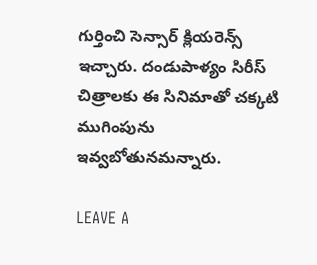గుర్తించి సెన్సార్ క్లియరెన్స్ ఇచ్చారు. దండుపాళ్యం సిరీస్ చిత్రాలకు ఈ సినిమాతో చక్కటి ముగింపును ఇవ్వబోతునమన్నారు.

LEAVE A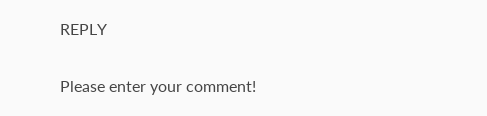REPLY

Please enter your comment!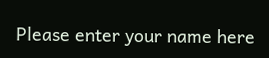Please enter your name here